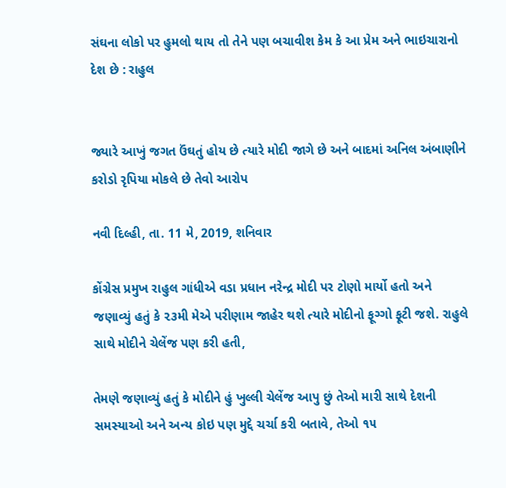સંઘના લોકો પર હુમલો થાય તો તેને પણ બચાવીશ કેમ કે આ પ્રેમ અને ભાઇચારાનો દેશ છે : રાહુલ


જ્યારે આખું જગત ઉંઘતું હોય છે ત્યારે મોદી જાગે છે અને બાદમાં અનિલ અંબાણીને કરોડો રૃપિયા મોકલે છે તેવો આરોપ

નવી દિલ્હી, તા. 11 મે, 2019, શનિવાર

કોંગ્રેસ પ્રમુખ રાહુલ ગાંધીએ વડા પ્રધાન નરેન્દ્ર મોદી પર ટોણો માર્યો હતો અને જણાવ્યું હતું કે ૨૩મી મેએ પરીણામ જાહેર થશે ત્યારે મોદીનો ફૂગ્ગો ફૂટી જશે. રાહુલે સાથે મોદીને ચેલેંજ પણ કરી હતી,

તેમણે જણાવ્યું હતું કે મોદીને હું ખુલ્લી ચેલેંજ આપુ છું તેઓ મારી સાથે દેશની સમસ્યાઓ અને અન્ય કોઇ પણ મુદ્દે ચર્ચા કરી બતાવે, તેઓ ૧૫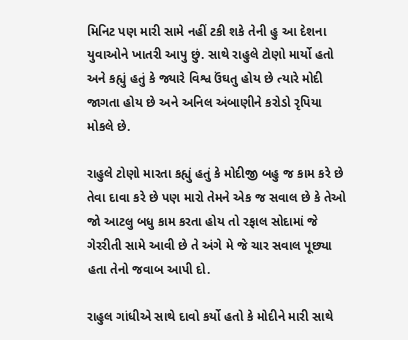મિનિટ પણ મારી સામે નહીં ટકી શકે તેની હુ આ દેશના યુવાઓને ખાતરી આપુ છું. સાથે રાહુલે ટોણો માર્યો હતો અને કહ્યું હતું કે જ્યારે વિશ્વ ઉંઘતુ હોય છે ત્યારે મોદી જાગતા હોય છે અને અનિલ અંબાણીને કરોડો રૃપિયા મોકલે છે.

રાહુલે ટોણો મારતા કહ્યું હતું કે મોદીજી બહુ જ કામ કરે છે તેવા દાવા કરે છે પણ મારો તેમને એક જ સવાલ છે કે તેઓ જો આટલુ બધુ કામ કરતા હોય તો રફાલ સોદામાં જે ગેરરીતી સામે આવી છે તે અંગે મે જે ચાર સવાલ પૂછ્યા હતા તેનો જવાબ આપી દો.

રાહુલ ગાંધીએ સાથે દાવો કર્યો હતો કે મોદીને મારી સાથે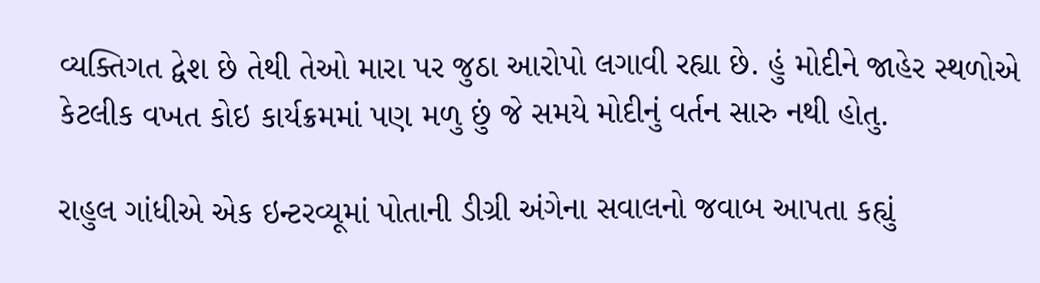વ્યક્તિગત દ્વેશ છે તેથી તેઓ મારા પર જુઠા આરોપો લગાવી રહ્યા છે. હું મોદીને જાહેર સ્થળોએ કેટલીક વખત કોઇ કાર્યક્રમમાં પણ મળુ છું જે સમયે મોદીનું વર્તન સારુ નથી હોતુ.

રાહુલ ગાંધીએ એક ઇન્ટરવ્યૂમાં પોતાની ડીગ્રી અંગેના સવાલનો જવાબ આપતા કહ્યું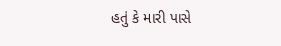હતું કે મારી પાસે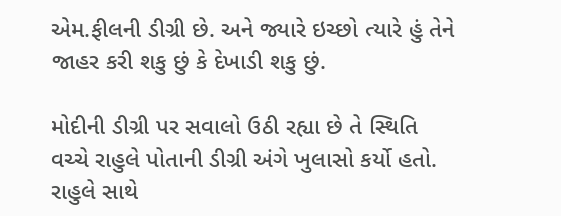એમ.ફીલની ડીગ્રી છે. અને જ્યારે ઇચ્છો ત્યારે હું તેને જાહર કરી શકુ છું કે દેખાડી શકુ છું.

મોદીની ડીગ્રી પર સવાલો ઉઠી રહ્યા છે તે સ્થિતિ વચ્ચે રાહુલે પોતાની ડીગ્રી અંગે ખુલાસો કર્યો હતો. રાહુલે સાથે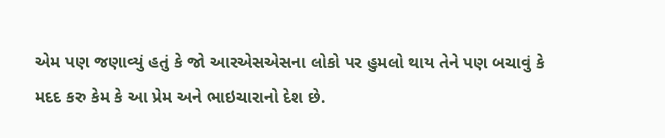એમ પણ જણાવ્યું હતું કે જો આરએસએસના લોકો પર હુમલો થાય તેને પણ બચાવું કે મદદ કરુ કેમ કે આ પ્રેમ અને ભાઇચારાનો દેશ છે.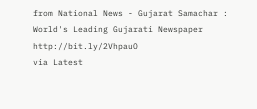from National News - Gujarat Samachar : World's Leading Gujarati Newspaper http://bit.ly/2VhpauO
via Latest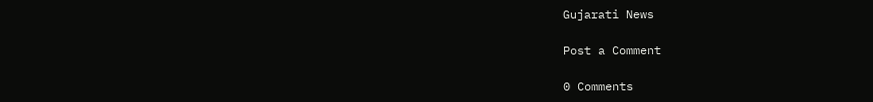Gujarati News

Post a Comment

0 Comments